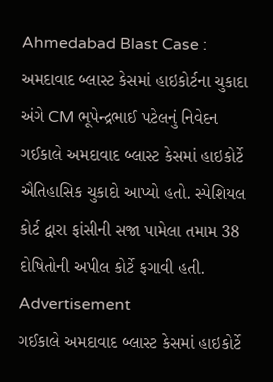Ahmedabad Blast Case : અમદાવાદ બ્લાસ્ટ કેસમાં હાઇકોર્ટના ચુકાદા અંગે CM ભૂપેન્દ્રભાઈ પટેલનું નિવેદન
ગઈકાલે અમદાવાદ બ્લાસ્ટ કેસમાં હાઇકોર્ટે ઐતિહાસિક ચુકાદો આપ્યો હતો. સ્પેશિયલ કોર્ટ દ્વારા ફાંસીની સજા પામેલા તમામ 38 દોષિતોની અપીલ કોર્ટે ફગાવી હતી.
Advertisement
ગઈકાલે અમદાવાદ બ્લાસ્ટ કેસમાં હાઇકોર્ટે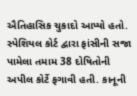ઐતિહાસિક ચુકાદો આપ્યો હતો. સ્પેશિયલ કોર્ટ દ્વારા ફાંસીની સજા પામેલા તમામ 38 દોષિતોની અપીલ કોર્ટે ફગાવી હતી. કાનૂની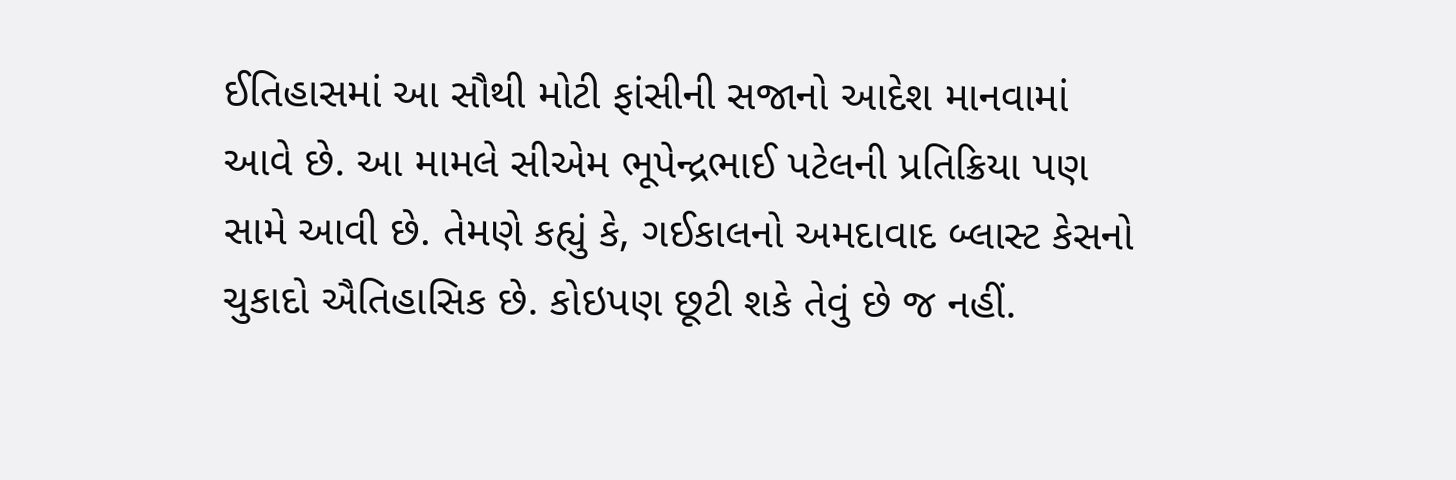ઈતિહાસમાં આ સૌથી મોટી ફાંસીની સજાનો આદેશ માનવામાં આવે છે. આ મામલે સીએમ ભૂપેન્દ્રભાઈ પટેલની પ્રતિક્રિયા પણ સામે આવી છે. તેમણે કહ્યું કે, ગઈકાલનો અમદાવાદ બ્લાસ્ટ કેસનો ચુકાદો ઐતિહાસિક છે. કોઇપણ છૂટી શકે તેવું છે જ નહીં.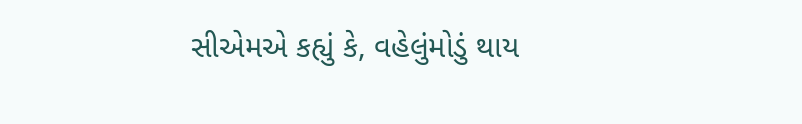સીએમએ કહ્યું કે, વહેલુંમોડું થાય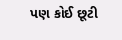પણ કોઈ છૂટી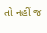તો નહીં જ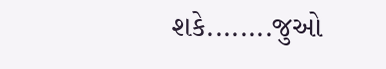શકે........જુઓ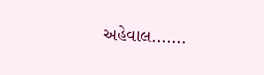અહેવાલ.......